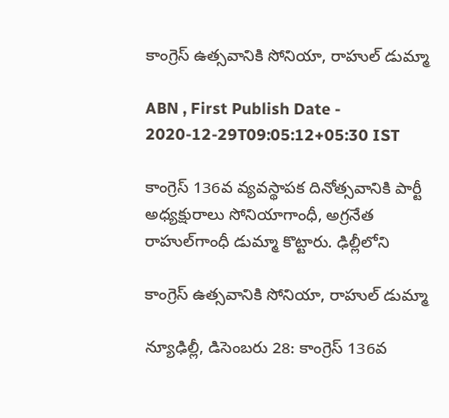కాంగ్రెస్‌ ఉత్సవానికి సోనియా, రాహుల్‌ డుమ్మా

ABN , First Publish Date - 2020-12-29T09:05:12+05:30 IST

కాంగ్రెస్‌ 136వ వ్యవస్థాపక దినోత్సవానికి పార్టీ అధ్యక్షురాలు సోనియాగాంధీ, అగ్రనేత రాహుల్‌గాంధీ డుమ్మా కొట్టారు. ఢిల్లీలోని

కాంగ్రెస్‌ ఉత్సవానికి సోనియా, రాహుల్‌ డుమ్మా

న్యూఢిల్లీ, డిసెంబరు 28: కాంగ్రెస్‌ 136వ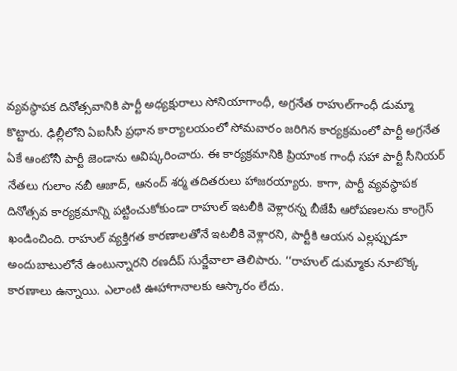వ్యవస్థాపక దినోత్సవానికి పార్టీ అధ్యక్షురాలు సోనియాగాంధీ, అగ్రనేత రాహుల్‌గాంధీ డుమ్మా కొట్టారు. ఢిల్లీలోని ఏఐసీసీ ప్రధాన కార్యాలయంలో సోమవారం జరిగిన కార్యక్రమంలో పార్టీ అగ్రనేత ఏకే ఆంటోనీ పార్టీ జెండాను ఆవిష్కరించారు. ఈ కార్యక్రమానికి ప్రియాంక గాంధీ సహా పార్టీ సీనియర్‌ నేతలు గులాం నబీ ఆజాద్‌, ఆనంద్‌ శర్మ తదితరులు హాజరయ్యారు. కాగా, పార్టీ వ్యవస్థాపక దినోత్సవ కార్యక్రమాన్ని పట్టించుకోకుండా రాహుల్‌ ఇటలీకి వెళ్లారన్న బీజేపీ ఆరోపణలను కాంగ్రెస్‌ ఖండించింది. రాహుల్‌ వ్యక్తిగత కారణాలతోనే ఇటలీకి వెళ్లారని, పార్టీకి ఆయన ఎల్లప్పుడూ అందుబాటులోనే ఉంటున్నారని రణదీప్‌ సుర్జేవాలా తెలిపారు. ‘‘రాహుల్‌ డుమ్మాకు నూటొక్క కారణాలు ఉన్నాయి. ఎలాంటి ఊహాగానాలకు ఆస్కారం లేదు.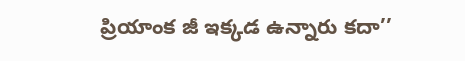ప్రియాంక జీ ఇక్కడ ఉన్నారు కదా’’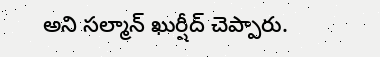అని సల్మాన్‌ ఖుర్షీద్‌ చెప్పారు.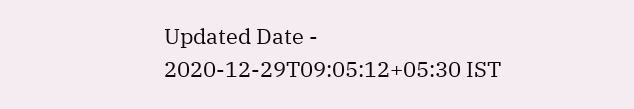Updated Date - 2020-12-29T09:05:12+05:30 IST